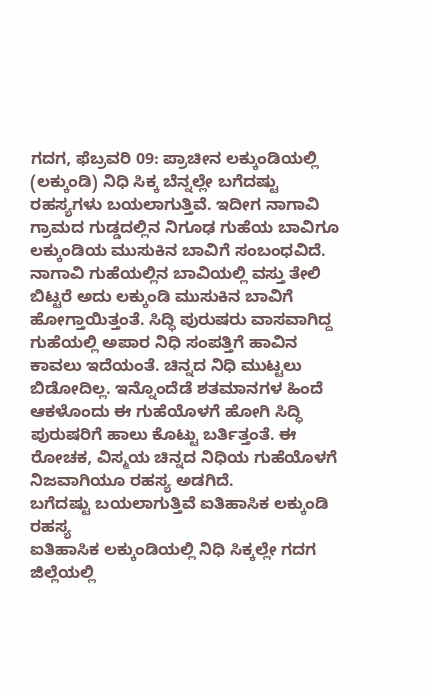ಗದಗ, ಫೆಬ್ರವರಿ 09: ಪ್ರಾಚೀನ ಲಕ್ಕುಂಡಿಯಲ್ಲಿ (ಲಕ್ಕುಂಡಿ) ನಿಧಿ ಸಿಕ್ಕ ಬೆನ್ನಲ್ಲೇ ಬಗೆದಷ್ಟು ರಹಸ್ಯಗಳು ಬಯಲಾಗುತ್ತಿವೆ. ಇದೀಗ ನಾಗಾವಿ ಗ್ರಾಮದ ಗುಡ್ಡದಲ್ಲಿನ ನಿಗೂಢ ಗುಹೆಯ ಬಾವಿಗೂ ಲಕ್ಕುಂಡಿಯ ಮುಸುಕಿನ ಬಾವಿಗೆ ಸಂಬಂಧವಿದೆ. ನಾಗಾವಿ ಗುಹೆಯಲ್ಲಿನ ಬಾವಿಯಲ್ಲಿ ವಸ್ತು ತೇಲಿ ಬಿಟ್ಟರೆ ಅದು ಲಕ್ಕುಂಡಿ ಮುಸುಕಿನ ಬಾವಿಗೆ ಹೋಗ್ತಾಯಿತ್ತಂತೆ. ಸಿದ್ಧಿ ಪುರುಷರು ವಾಸವಾಗಿದ್ದ ಗುಹೆಯಲ್ಲಿ ಅಪಾರ ನಿಧಿ ಸಂಪತ್ತಿಗೆ ಹಾವಿನ ಕಾವಲು ಇದೆಯಂತೆ. ಚಿನ್ನದ ನಿಧಿ ಮುಟ್ಟಲು ಬಿಡೋದಿಲ್ಲ. ಇನ್ನೊಂದೆಡೆ ಶತಮಾನಗಳ ಹಿಂದೆ ಆಕಳೊಂದು ಈ ಗುಹೆಯೊಳಗೆ ಹೋಗಿ ಸಿದ್ಧಿ ಪುರುಷರಿಗೆ ಹಾಲು ಕೊಟ್ಟು ಬರ್ತಿತ್ತಂತೆ. ಈ ರೋಚಕ, ವಿಸ್ಮಯ ಚಿನ್ನದ ನಿಧಿಯ ಗುಹೆಯೊಳಗೆ ನಿಜವಾಗಿಯೂ ರಹಸ್ಯ ಅಡಗಿದೆ.
ಬಗೆದಷ್ಟು ಬಯಲಾಗುತ್ತಿವೆ ಐತಿಹಾಸಿಕ ಲಕ್ಕುಂಡಿ ರಹಸ್ಯ
ಐತಿಹಾಸಿಕ ಲಕ್ಕುಂಡಿಯಲ್ಲಿ ನಿಧಿ ಸಿಕ್ಕಲ್ಲೇ ಗದಗ ಜಿಲ್ಲೆಯಲ್ಲಿ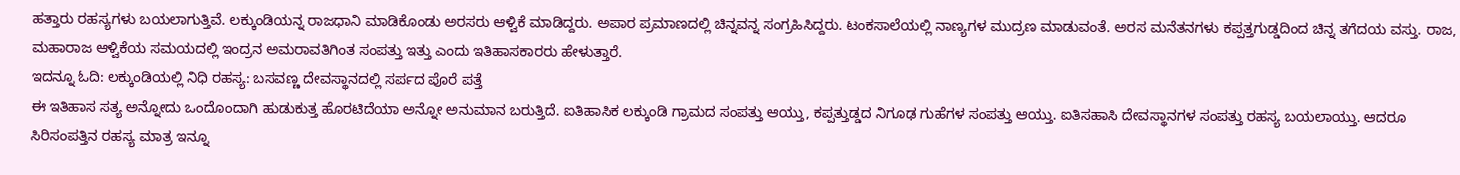ಹತ್ತಾರು ರಹಸ್ಯಗಳು ಬಯಲಾಗುತ್ತಿವೆ. ಲಕ್ಕುಂಡಿಯನ್ನ ರಾಜಧಾನಿ ಮಾಡಿಕೊಂಡು ಅರಸರು ಆಳ್ವಿಕೆ ಮಾಡಿದ್ದರು. ಅಪಾರ ಪ್ರಮಾಣದಲ್ಲಿ ಚಿನ್ನವನ್ನ ಸಂಗ್ರಹಿಸಿದ್ದರು. ಟಂಕಸಾಲೆಯಲ್ಲಿ ನಾಣ್ಯಗಳ ಮುದ್ರಣ ಮಾಡುವಂತೆ. ಅರಸ ಮನೆತನಗಳು ಕಪ್ಪತ್ತಗುಡ್ಡದಿಂದ ಚಿನ್ನ ತಗೆದಯ ವಸ್ತು. ರಾಜ, ಮಹಾರಾಜ ಆಳ್ವಿಕೆಯ ಸಮಯದಲ್ಲಿ ಇಂದ್ರನ ಅಮರಾವತಿಗಿಂತ ಸಂಪತ್ತು ಇತ್ತು ಎಂದು ಇತಿಹಾಸಕಾರರು ಹೇಳುತ್ತಾರೆ.
ಇದನ್ನೂ ಓದಿ: ಲಕ್ಕುಂಡಿಯಲ್ಲಿ ನಿಧಿ ರಹಸ್ಯ: ಬಸವಣ್ಣ ದೇವಸ್ಥಾನದಲ್ಲಿ ಸರ್ಪದ ಪೊರೆ ಪತ್ತೆ
ಈ ಇತಿಹಾಸ ಸತ್ಯ ಅನ್ನೋದು ಒಂದೊಂದಾಗಿ ಹುಡುಕುತ್ತ ಹೊರಟಿದೆಯಾ ಅನ್ನೋ ಅನುಮಾನ ಬರುತ್ತಿದೆ. ಐತಿಹಾಸಿಕ ಲಕ್ಕುಂಡಿ ಗ್ರಾಮದ ಸಂಪತ್ತು ಆಯ್ತು, ಕಪ್ಪತ್ತುಡ್ಡದ ನಿಗೂಢ ಗುಹೆಗಳ ಸಂಪತ್ತು ಆಯ್ತು. ಐತಿಸಹಾಸಿ ದೇವಸ್ಥಾನಗಳ ಸಂಪತ್ತು ರಹಸ್ಯ ಬಯಲಾಯ್ತು. ಆದರೂ ಸಿರಿಸಂಪತ್ತಿನ ರಹಸ್ಯ ಮಾತ್ರ ಇನ್ನೂ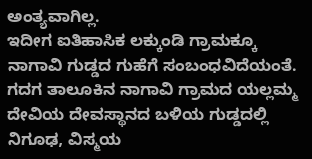ಅಂತ್ಯವಾಗಿಲ್ಲ.
ಇದೀಗ ಐತಿಹಾಸಿಕ ಲಕ್ಕುಂಡಿ ಗ್ರಾಮಕ್ಕೂ ನಾಗಾವಿ ಗುಡ್ಡದ ಗುಹೆಗೆ ಸಂಬಂಧವಿದೆಯಂತೆ. ಗದಗ ತಾಲೂಕಿನ ನಾಗಾವಿ ಗ್ರಾಮದ ಯಲ್ಲಮ್ಮ ದೇವಿಯ ದೇವಸ್ಥಾನದ ಬಳಿಯ ಗುಡ್ಡದಲ್ಲಿ ನಿಗೂಢ, ವಿಸ್ಮಯ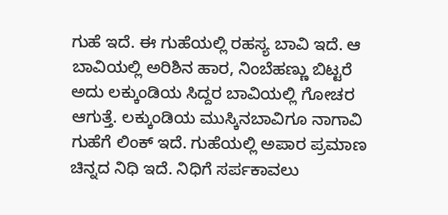ಗುಹೆ ಇದೆ. ಈ ಗುಹೆಯಲ್ಲಿ ರಹಸ್ಯ ಬಾವಿ ಇದೆ. ಆ ಬಾವಿಯಲ್ಲಿ ಅರಿಶಿನ ಹಾರ, ನಿಂಬೆಹಣ್ಣು ಬಿಟ್ಟರೆ ಅದು ಲಕ್ಕುಂಡಿಯ ಸಿದ್ದರ ಬಾವಿಯಲ್ಲಿ ಗೋಚರ ಆಗುತ್ತೆ. ಲಕ್ಕುಂಡಿಯ ಮುಸ್ಕಿನಬಾವಿಗೂ ನಾಗಾವಿ ಗುಹೆಗೆ ಲಿಂಕ್ ಇದೆ. ಗುಹೆಯಲ್ಲಿ ಅಪಾರ ಪ್ರಮಾಣ ಚಿನ್ನದ ನಿಧಿ ಇದೆ. ನಿಧಿಗೆ ಸರ್ಪಕಾವಲು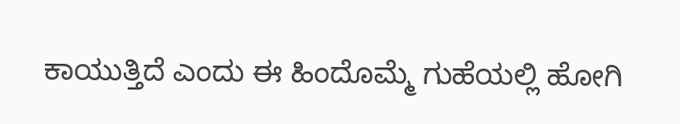ಕಾಯುತ್ತಿದೆ ಎಂದು ಈ ಹಿಂದೊಮ್ಮೆ ಗುಹೆಯಲ್ಲಿ ಹೋಗಿ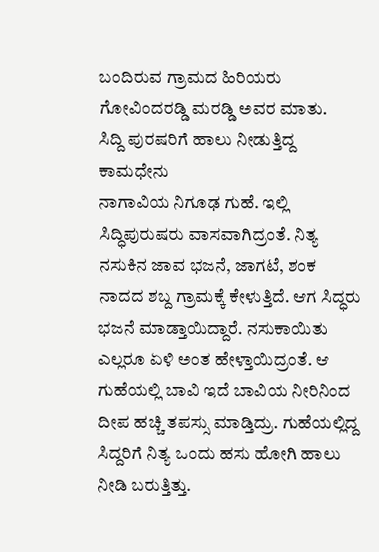ಬಂದಿರುವ ಗ್ರಾಮದ ಹಿರಿಯರು ಗೋವಿಂದರಡ್ಡಿ ಮರಡ್ಡಿ ಅವರ ಮಾತು.
ಸಿದ್ದಿ ಪುರಷರಿಗೆ ಹಾಲು ನೀಡುತ್ತಿದ್ದ ಕಾಮಧೇನು
ನಾಗಾವಿಯ ನಿಗೂಢ ಗುಹೆ. ಇಲ್ಲಿ ಸಿದ್ಧಿಪುರುಷರು ವಾಸವಾಗಿದ್ರಂತೆ. ನಿತ್ಯ ನಸುಕಿನ ಜಾವ ಭಜನೆ, ಜಾಗಟೆ, ಶಂಕ ನಾದದ ಶಬ್ದ ಗ್ರಾಮಕ್ಕೆ ಕೇಳುತ್ತಿದೆ. ಆಗ ಸಿದ್ಧರು ಭಜನೆ ಮಾಡ್ತಾಯಿದ್ದಾರೆ. ನಸುಕಾಯಿತು ಎಲ್ಲರೂ ಏಳಿ ಅಂತ ಹೇಳ್ತಾಯಿದ್ರಂತೆ. ಆ ಗುಹೆಯಲ್ಲಿ ಬಾವಿ ಇದೆ ಬಾವಿಯ ನೀರಿನಿಂದ ದೀಪ ಹಚ್ಚಿ ತಪಸ್ಸು ಮಾಡ್ತಿದ್ರು. ಗುಹೆಯಲ್ಲಿದ್ದ ಸಿದ್ದರಿಗೆ ನಿತ್ಯ ಒಂದು ಹಸು ಹೋಗಿ ಹಾಲು ನೀಡಿ ಬರುತ್ತಿತ್ತು.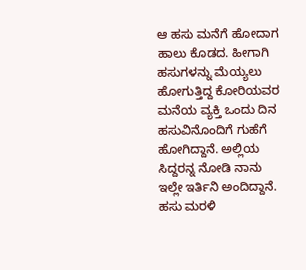ಆ ಹಸು ಮನೆಗೆ ಹೋದಾಗ ಹಾಲು ಕೊಡದ. ಹೀಗಾಗಿ ಹಸುಗಳನ್ನು ಮೆಯ್ಯಲು ಹೋಗುತ್ತಿದ್ದ ಕೋರಿಯವರ ಮನೆಯ ವ್ಯಕ್ತಿ ಒಂದು ದಿನ ಹಸುವಿನೊಂದಿಗೆ ಗುಹೆಗೆ ಹೋಗಿದ್ದಾನೆ. ಅಲ್ಲಿಯ ಸಿದ್ದರನ್ನ ನೋಡಿ ನಾನು ಇಲ್ಲೇ ಇರ್ತಿನಿ ಅಂದಿದ್ದಾನೆ. ಹಸು ಮರಳಿ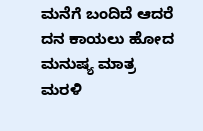ಮನೆಗೆ ಬಂದಿದೆ ಆದರೆ ದನ ಕಾಯಲು ಹೋದ ಮನುಷ್ಯ ಮಾತ್ರ ಮರಳಿ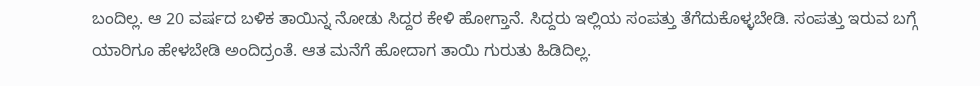ಬಂದಿಲ್ಲ. ಆ 20 ವರ್ಷದ ಬಳಿಕ ತಾಯಿನ್ನ ನೋಡು ಸಿದ್ದರ ಕೇಳಿ ಹೋಗ್ತಾನೆ. ಸಿದ್ದರು ಇಲ್ಲಿಯ ಸಂಪತ್ತು ತೆಗೆದುಕೊಳ್ಳಬೇಡಿ. ಸಂಪತ್ತು ಇರುವ ಬಗ್ಗೆ ಯಾರಿಗೂ ಹೇಳಬೇಡಿ ಅಂದಿದ್ರಂತೆ. ಆತ ಮನೆಗೆ ಹೋದಾಗ ತಾಯಿ ಗುರುತು ಹಿಡಿದಿಲ್ಲ.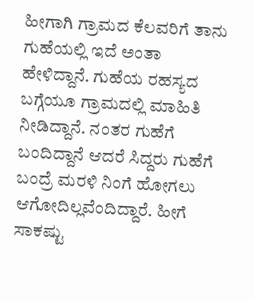ಹೀಗಾಗಿ ಗ್ರಾಮದ ಕೆಲವರಿಗೆ ತಾನು ಗುಹೆಯಲ್ಲಿ ಇದೆ ಅಂತಾ ಹೇಳಿದ್ದಾನೆ. ಗುಹೆಯ ರಹಸ್ಯದ ಬಗ್ಗೆಯೂ ಗ್ರಾಮದಲ್ಲಿ ಮಾಹಿತಿ ನೀಡಿದ್ದಾನೆ. ನಂತರ ಗುಹೆಗೆ ಬಂದಿದ್ದಾನೆ ಆದರೆ ಸಿದ್ದರು ಗುಹೆಗೆ ಬಂದ್ರೆ ಮರಳಿ ನಿಂಗೆ ಹೋಗಲು ಆಗೋದಿಲ್ಲವೆಂದಿದ್ದಾರೆ. ಹೀಗೆ ಸಾಕಷ್ಟು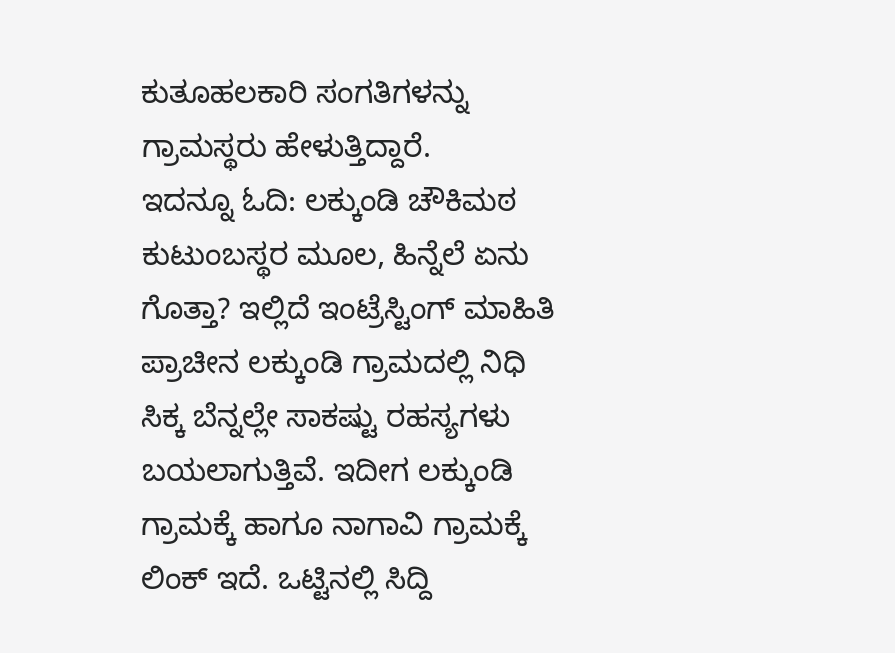ಕುತೂಹಲಕಾರಿ ಸಂಗತಿಗಳನ್ನು ಗ್ರಾಮಸ್ಥರು ಹೇಳುತ್ತಿದ್ದಾರೆ.
ಇದನ್ನೂ ಓದಿ: ಲಕ್ಕುಂಡಿ ಚೌಕಿಮಠ ಕುಟುಂಬಸ್ಥರ ಮೂಲ, ಹಿನ್ನೆಲೆ ಏನು ಗೊತ್ತಾ? ಇಲ್ಲಿದೆ ಇಂಟ್ರೆಸ್ಟಿಂಗ್ ಮಾಹಿತಿ
ಪ್ರಾಚೀನ ಲಕ್ಕುಂಡಿ ಗ್ರಾಮದಲ್ಲಿ ನಿಧಿ ಸಿಕ್ಕ ಬೆನ್ನಲ್ಲೇ ಸಾಕಷ್ಟು ರಹಸ್ಯಗಳು ಬಯಲಾಗುತ್ತಿವೆ. ಇದೀಗ ಲಕ್ಕುಂಡಿ ಗ್ರಾಮಕ್ಕೆ ಹಾಗೂ ನಾಗಾವಿ ಗ್ರಾಮಕ್ಕೆ ಲಿಂಕ್ ಇದೆ. ಒಟ್ಟಿನಲ್ಲಿ ಸಿದ್ದಿ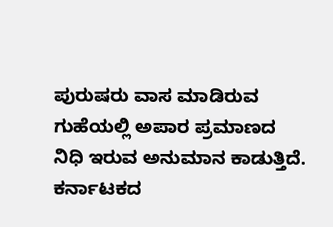ಪುರುಷರು ವಾಸ ಮಾಡಿರುವ ಗುಹೆಯಲ್ಲಿ ಅಪಾರ ಪ್ರಮಾಣದ ನಿಧಿ ಇರುವ ಅನುಮಾನ ಕಾಡುತ್ತಿದೆ.
ಕರ್ನಾಟಕದ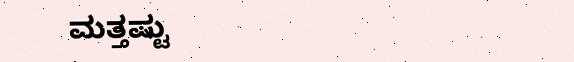ಮತ್ತಷ್ಟು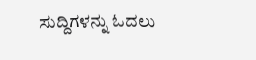ಸುದ್ದಿಗಳನ್ನು ಓದಲು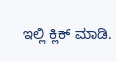ಇಲ್ಲಿ ಕ್ಲಿಕ್ ಮಾಡಿ.